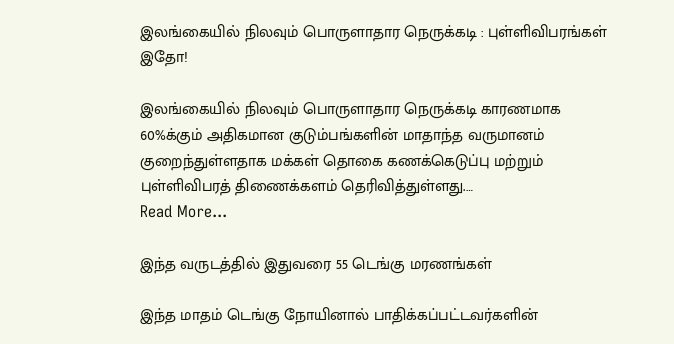இலங்கையில் நிலவும் பொருளாதார நெருக்கடி : புள்ளிவிபரங்கள் இதோ!

இலங்கையில் நிலவும் பொருளாதார நெருக்கடி காரணமாக 60%க்கும் அதிகமான குடும்பங்களின் மாதாந்த வருமானம் குறைந்துள்ளதாக மக்கள் தொகை கணக்கெடுப்பு மற்றும் புள்ளிவிபரத் திணைக்களம் தெரிவித்துள்ளது.…
Read More...

இந்த வருடத்தில் இதுவரை 55 டெங்கு மரணங்கள்

இந்த மாதம் டெங்கு நோயினால் பாதிக்கப்பட்டவர்களின்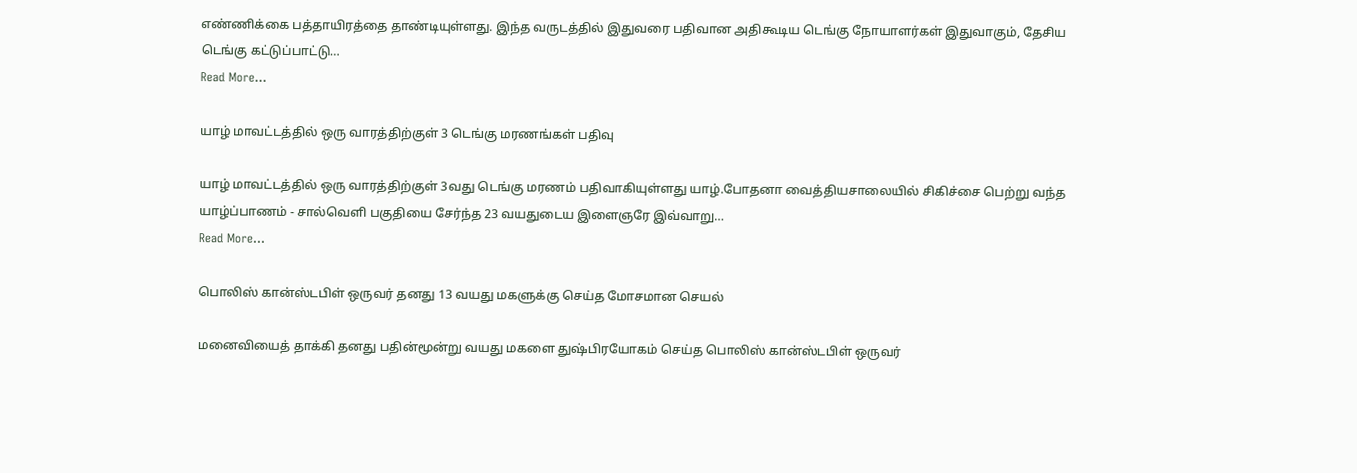எண்ணிக்கை பத்தாயிரத்தை தாண்டியுள்ளது. இந்த வருடத்தில் இதுவரை பதிவான அதிகூடிய டெங்கு நோயாளர்கள் இதுவாகும், தேசிய டெங்கு கட்டுப்பாட்டு…
Read More...

யாழ் மாவட்டத்தில் ஒரு வாரத்திற்குள் 3 டெங்கு மரணங்கள் பதிவு

யாழ் மாவட்டத்தில் ஒரு வாரத்திற்குள் 3வது டெங்கு மரணம் பதிவாகியுள்ளது யாழ்.போதனா வைத்தியசாலையில் சிகிச்சை பெற்று வந்த யாழ்ப்பாணம் - சால்வெளி பகுதியை சேர்ந்த 23 வயதுடைய இளைஞரே இவ்வாறு…
Read More...

பொலிஸ் கான்ஸ்டபிள் ஒருவர் தனது 13 வயது மகளுக்கு செய்த மோசமான செயல்

மனைவியைத் தாக்கி தனது பதின்மூன்று வயது மகளை துஷ்பிரயோகம் செய்த பொலிஸ் கான்ஸ்டபிள் ஒருவர்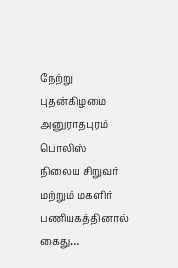நேற்று புதன்கிழமை அனுராதபுரம் பொலிஸ் நிலைய சிறுவர் மற்றும் மகளிர் பணியகத்தினால் கைது…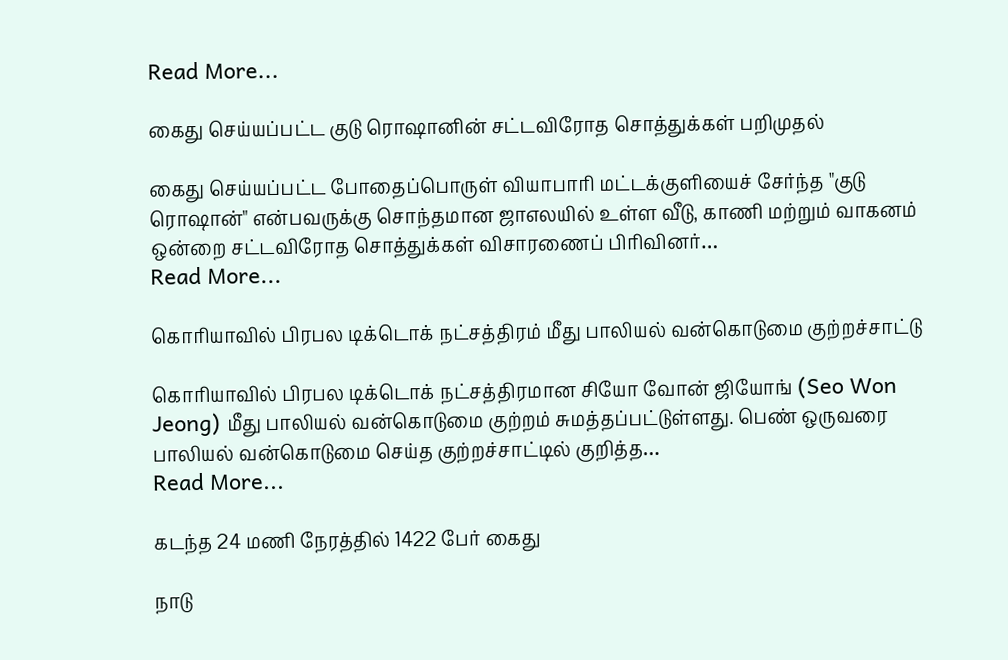Read More...

கைது செய்யப்பட்ட குடு ரொஷானின் சட்டவிரோத சொத்துக்கள் பறிமுதல்

கைது செய்யப்பட்ட போதைப்பொருள் வியாபாரி மட்டக்குளியைச் சேர்ந்த "குடு ரொஷான்" என்பவருக்கு சொந்தமான ஜாஎலயில் உள்ள வீடு, காணி மற்றும் வாகனம் ஒன்றை சட்டவிரோத சொத்துக்கள் விசாரணைப் பிரிவினர்…
Read More...

கொரியாவில் பிரபல டிக்டொக் நட்சத்திரம் மீது பாலியல் வன்கொடுமை குற்றச்சாட்டு

கொரியாவில் பிரபல டிக்டொக் நட்சத்திரமான சியோ வோன் ஜியோங் (Seo Won Jeong) மீது பாலியல் வன்கொடுமை குற்றம் சுமத்தப்பட்டுள்ளது. பெண் ஒருவரை பாலியல் வன்கொடுமை செய்த குற்றச்சாட்டில் குறித்த…
Read More...

கடந்த 24 மணி நேரத்தில் 1422 பேர் கைது

நாடு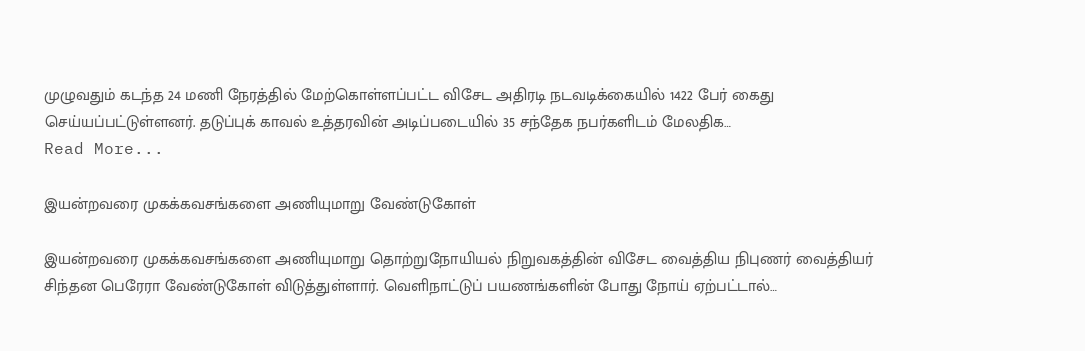முழுவதும் கடந்த 24 மணி நேரத்தில் மேற்கொள்ளப்பட்ட விசேட அதிரடி நடவடிக்கையில் 1422 பேர் கைது செய்யப்பட்டுள்ளனர். தடுப்புக் காவல் உத்தரவின் அடிப்படையில் 35 சந்தேக நபர்களிடம் மேலதிக…
Read More...

இயன்றவரை முகக்கவசங்களை அணியுமாறு வேண்டுகோள்

இயன்றவரை முகக்கவசங்களை அணியுமாறு தொற்றுநோயியல் நிறுவகத்தின் விசேட வைத்திய நிபுணர் வைத்தியர் சிந்தன பெரேரா வேண்டுகோள் விடுத்துள்ளார். வெளிநாட்டுப் பயணங்களின் போது நோய் ஏற்பட்டால்…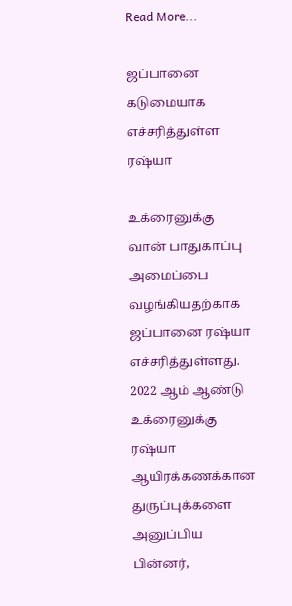Read More...

ஜப்பானை கடுமையாக எச்சரித்துள்ள ரஷ்யா

உக்ரைனுக்கு வான் பாதுகாப்பு அமைப்பை வழங்கியதற்காக ஜப்பானை ரஷ்யா எச்சரித்துள்ளது. 2022 ஆம் ஆண்டு உக்ரைனுக்கு ரஷ்யா ஆயிரக்கணக்கான துருப்புக்களை அனுப்பிய பின்னர்,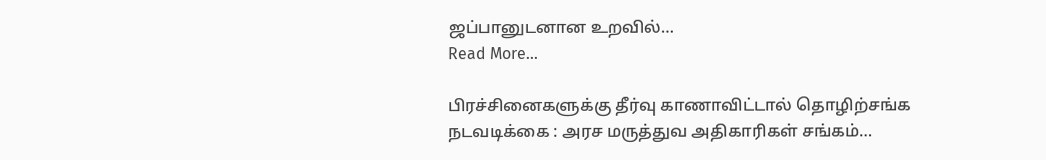ஜப்பானுடனான உறவில்…
Read More...

பிரச்சினைகளுக்கு தீர்வு காணாவிட்டால் தொழிற்சங்க நடவடிக்கை : அரச மருத்துவ அதிகாரிகள் சங்கம்…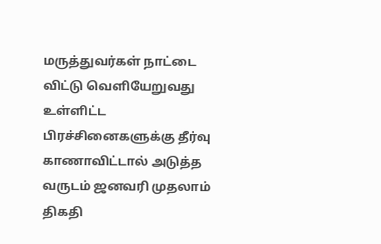மருத்துவர்கள் நாட்டை விட்டு வெளியேறுவது உள்ளிட்ட பிரச்சினைகளுக்கு தீர்வு காணாவிட்டால் அடுத்த வருடம் ஜனவரி முதலாம் திகதி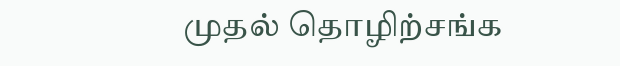முதல் தொழிற்சங்க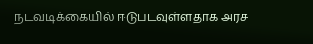நடவடிக்கையில் ஈடுபடவுள்ளதாக அரச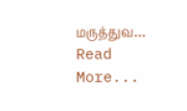மருத்துவ…
Read More...